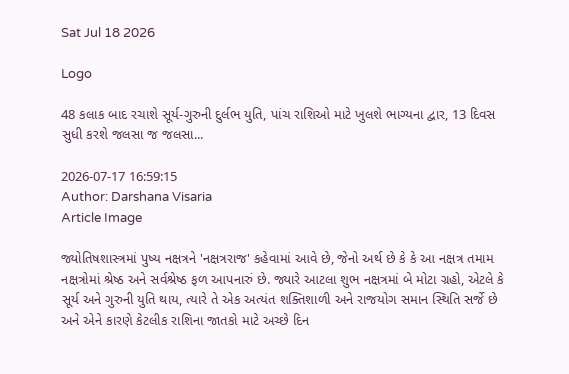Sat Jul 18 2026

Logo

48 કલાક બાદ રચાશે સૂર્ય-ગુરુની દુર્લભ યુતિ, પાંચ રાશિઓ માટે ખુલશે ભાગ્યના દ્વાર, 13 દિવસ સુધી કરશે જલસા જ જલસા...

2026-07-17 16:59:15
Author: Darshana Visaria
Article Image

જ્યોતિષશાસ્ત્રમાં પુષ્ય નક્ષત્રને 'નક્ષત્રરાજ' કહેવામાં આવે છે, જેનો અર્થ છે કે કે આ નક્ષત્ર તમામ નક્ષત્રોમાં શ્રેષ્ઠ અને સર્વશ્રેષ્ઠ ફળ આપનારું છે. જ્યારે આટલા શુભ નક્ષત્રમાં બે મોટા ગ્રહો, એટલે કે સૂર્ય અને ગુરુની યુતિ થાય, ત્યારે તે એક અત્યંત શક્તિશાળી અને રાજયોગ સમાન સ્થિતિ સર્જે છે અને એને કારણે કેટલીક રાશિના જાતકો માટે અચ્છે દિન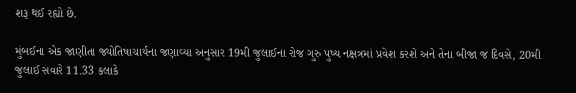શરૂ થઈ રહ્યો છે.

મુંબઈના એક જાણીતા જ્યોતિષાચાર્યના જણાવ્યા અનુસાર 19મી જુલાઈના રોજ ગુરુ પુષ્ય નક્ષત્રમાં પ્રવેશ કરશે અને તેના બીજા જ દિવસે, 20મી જુલાઈ સવારે 11.33 કલાકે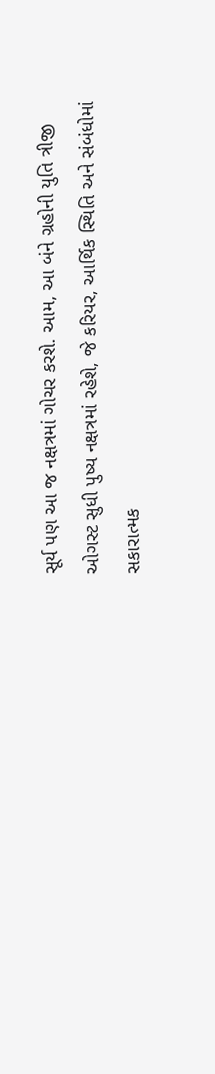સૂર્ય પણ આ જ નક્ષત્રમાં ગોચર કરશે. આમ, આ બંને ગ્રહોની યુતિ ત્રીજી ઓગસ્ટ સુધી પુષ્ય નક્ષત્રમાં રહેશે, જે કરિયર, આર્થિક સ્થિતિ અને સંબંધોમાં સકારાત્મક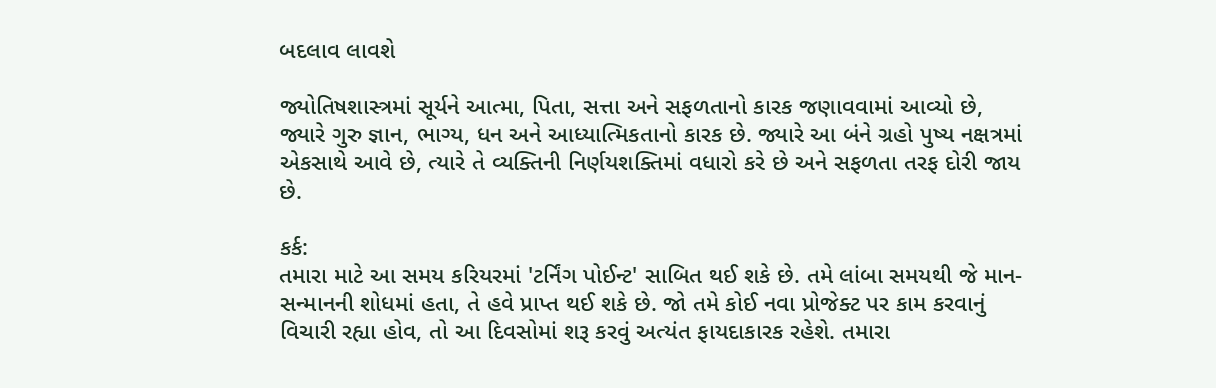બદલાવ લાવશે

જ્યોતિષશાસ્ત્રમાં સૂર્યને આત્મા, પિતા, સત્તા અને સફળતાનો કારક જણાવવામાં આવ્યો છે, જ્યારે ગુરુ જ્ઞાન, ભાગ્ય, ધન અને આધ્યાત્મિકતાનો કારક છે. જ્યારે આ બંને ગ્રહો પુષ્ય નક્ષત્રમાં એકસાથે આવે છે, ત્યારે તે વ્યક્તિની નિર્ણયશક્તિમાં વધારો કરે છે અને સફળતા તરફ દોરી જાય છે.

કર્ક:
તમારા માટે આ સમય કરિયરમાં 'ટર્નિંગ પોઈન્ટ' સાબિત થઈ શકે છે. તમે લાંબા સમયથી જે માન-સન્માનની શોધમાં હતા, તે હવે પ્રાપ્ત થઈ શકે છે. જો તમે કોઈ નવા પ્રોજેક્ટ પર કામ કરવાનું વિચારી રહ્યા હોવ, તો આ દિવસોમાં શરૂ કરવું અત્યંત ફાયદાકારક રહેશે. તમારા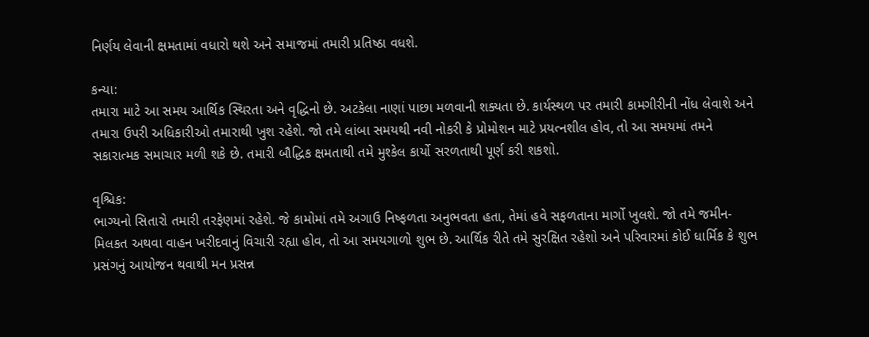નિર્ણય લેવાની ક્ષમતામાં વધારો થશે અને સમાજમાં તમારી પ્રતિષ્ઠા વધશે.

કન્યા:
તમારા માટે આ સમય આર્થિક સ્થિરતા અને વૃદ્ધિનો છે. અટકેલા નાણાં પાછા મળવાની શક્યતા છે. કાર્યસ્થળ પર તમારી કામગીરીની નોંધ લેવાશે અને તમારા ઉપરી અધિકારીઓ તમારાથી ખુશ રહેશે. જો તમે લાંબા સમયથી નવી નોકરી કે પ્રોમોશન માટે પ્રયત્નશીલ હોવ, તો આ સમયમાં તમને સકારાત્મક સમાચાર મળી શકે છે. તમારી બૌદ્ધિક ક્ષમતાથી તમે મુશ્કેલ કાર્યો સરળતાથી પૂર્ણ કરી શકશો.

વૃશ્ચિક:
ભાગ્યનો સિતારો તમારી તરફેણમાં રહેશે. જે કામોમાં તમે અગાઉ નિષ્ફળતા અનુભવતા હતા, તેમાં હવે સફળતાના માર્ગો ખુલશે. જો તમે જમીન-મિલકત અથવા વાહન ખરીદવાનું વિચારી રહ્યા હોવ, તો આ સમયગાળો શુભ છે. આર્થિક રીતે તમે સુરક્ષિત રહેશો અને પરિવારમાં કોઈ ધાર્મિક કે શુભ પ્રસંગનું આયોજન થવાથી મન પ્રસન્ન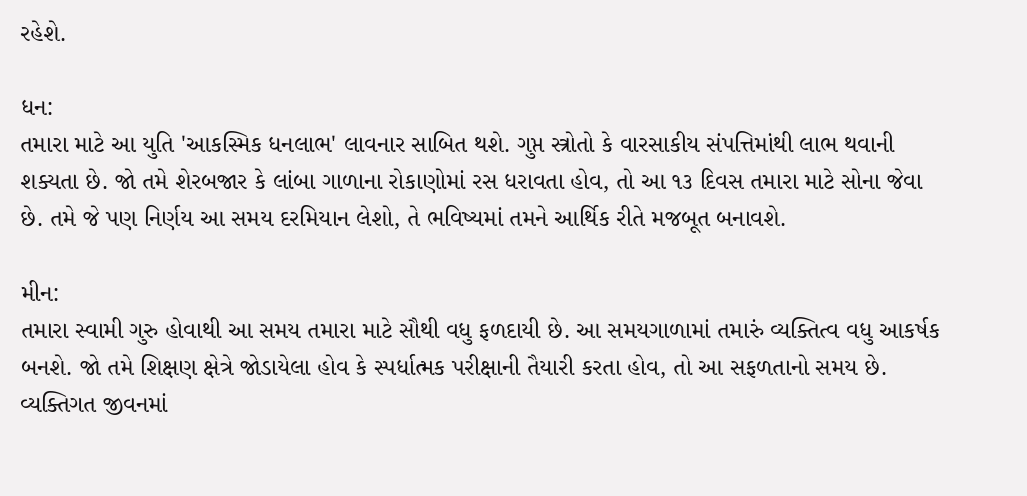રહેશે.

ધન:
તમારા માટે આ યુતિ 'આકસ્મિક ધનલાભ' લાવનાર સાબિત થશે. ગુપ્ત સ્ત્રોતો કે વારસાકીય સંપત્તિમાંથી લાભ થવાની શક્યતા છે. જો તમે શેરબજાર કે લાંબા ગાળાના રોકાણોમાં રસ ધરાવતા હોવ, તો આ ૧૩ દિવસ તમારા માટે સોના જેવા છે. તમે જે પણ નિર્ણય આ સમય દરમિયાન લેશો, તે ભવિષ્યમાં તમને આર્થિક રીતે મજબૂત બનાવશે.

મીન:
તમારા સ્વામી ગુરુ હોવાથી આ સમય તમારા માટે સૌથી વધુ ફળદાયી છે. આ સમયગાળામાં તમારું વ્યક્તિત્વ વધુ આકર્ષક બનશે. જો તમે શિક્ષણ ક્ષેત્રે જોડાયેલા હોવ કે સ્પર્ધાત્મક પરીક્ષાની તૈયારી કરતા હોવ, તો આ સફળતાનો સમય છે. વ્યક્તિગત જીવનમાં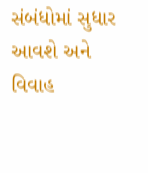સંબંધોમાં સુધાર આવશે અને વિવાહ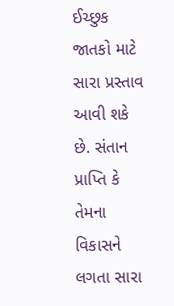ઈચ્છુક જાતકો માટે સારા પ્રસ્તાવ આવી શકે છે. સંતાન પ્રાપ્તિ કે તેમના વિકાસને લગતા સારા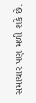સમાચાર પણ મળી શકે છે.